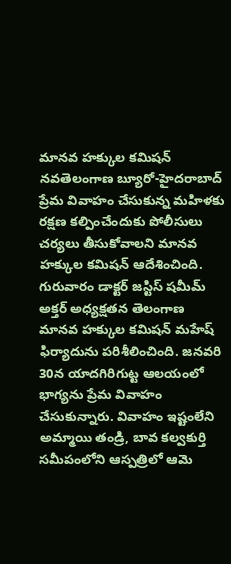మానవ హక్కుల కమిషన్
నవతెలంగాణ బ్యూరో-హైదరాబాద్
ప్రేమ వివాహం చేసుకున్న మహిళకు రక్షణ కల్పించేందుకు పోలీసులు చర్యలు తీసుకోవాలని మానవ హక్కుల కమిషన్ ఆదేశించింది. గురువారం డాక్టర్ జస్టిస్ షమీమ్ అక్తర్ అధ్యక్షతన తెలంగాణ మానవ హక్కుల కమిషన్ మహేష్ ఫిర్యాదును పరిశీలించింది. జనవరి 30న యాదగిరిగుట్ట ఆలయంలో భాగ్యను ప్రేమ వివాహం చేసుకున్నారు. వివాహం ఇష్టంలేని అమ్మాయి తండ్రి, బావ కల్వకుర్తి సమీపంలోని ఆస్పత్రిలో ఆమె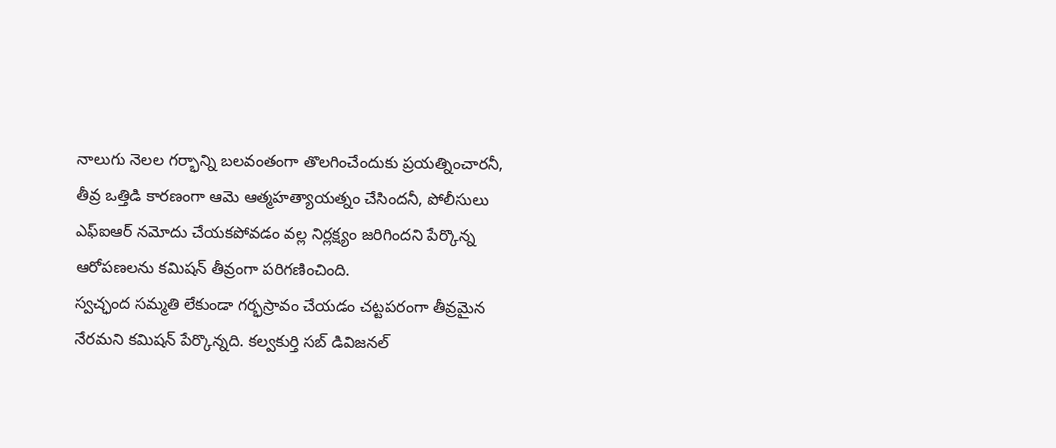నాలుగు నెలల గర్భాన్ని బలవంతంగా తొలగించేందుకు ప్రయత్నించారనీ, తీవ్ర ఒత్తిడి కారణంగా ఆమె ఆత్మహత్యాయత్నం చేసిందనీ, పోలీసులు ఎఫ్ఐఆర్ నమోదు చేయకపోవడం వల్ల నిర్లక్ష్యం జరిగిందని పేర్కొన్న ఆరోపణలను కమిషన్ తీవ్రంగా పరిగణించింది.
స్వచ్ఛంద సమ్మతి లేకుండా గర్భస్రావం చేయడం చట్టపరంగా తీవ్రమైన నేరమని కమిషన్ పేర్కొన్నది. కల్వకుర్తి సబ్ డివిజనల్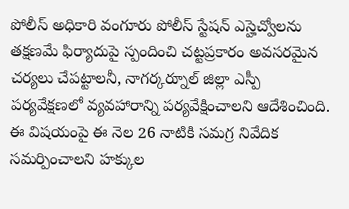పోలీస్ అధికారి వంగూరు పోలీస్ స్టేషన్ ఎస్హెచ్వోలను తక్షణమే ఫిర్యాదుపై స్పందించి చట్టప్రకారం అవసరమైన చర్యలు చేపట్టాలనీ, నాగర్కర్నూల్ జిల్లా ఎస్పీ పర్యవేక్షణలో వ్యవహారాన్ని పర్యవేక్షించాలని ఆదేశించింది. ఈ విషయంపై ఈ నెల 26 నాటికి సమగ్ర నివేదిక సమర్పించాలని హక్కుల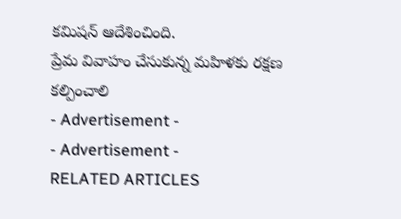కమిషన్ ఆదేశించింది.
ప్రేమ వివాహం చేసుకున్న మహిళకు రక్షణ కల్పించాలి
- Advertisement -
- Advertisement -
RELATED ARTICLES